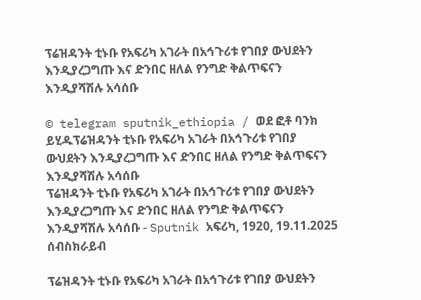ፕሬዝዳንት ቲኑቡ የአፍሪካ አገራት በአኅጉሪቱ የገበያ ውህደትን እንዲያረጋግጡ እና ድንበር ዘለል የንግድ ቅልጥፍናን እንዲያሻሽሉ አሳሰቡ

© telegram sputnik_ethiopia / ወደ ፎቶ ባንክ ይሂዱፕሬዝዳንት ቲኑቡ የአፍሪካ አገራት በአኅጉሪቱ የገበያ ውህደትን እንዲያረጋግጡ እና ድንበር ዘለል የንግድ ቅልጥፍናን እንዲያሻሽሉ አሳሰቡ
ፕሬዝዳንት ቲኑቡ የአፍሪካ አገራት በአኅጉሪቱ የገበያ ውህደትን እንዲያረጋግጡ እና ድንበር ዘለል የንግድ ቅልጥፍናን እንዲያሻሽሉ አሳሰቡ - Sputnik አፍሪካ, 1920, 19.11.2025
ሰብስክራይብ

ፕሬዝዳንት ቲኑቡ የአፍሪካ አገራት በአኅጉሪቱ የገበያ ውህደትን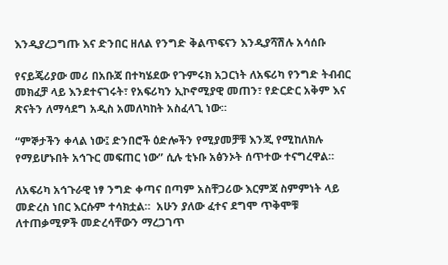እንዲያረጋግጡ እና ድንበር ዘለል የንግድ ቅልጥፍናን እንዲያሻሽሉ አሳሰቡ

የናይጄሪያው መሪ በአቡጃ በተካሄደው የጉምሩክ አጋርነት ለአፍሪካ የንግድ ትብብር መክፈቻ ላይ እንደተናገሩት፣ የአፍሪካን ኢኮኖሚያዊ መጠን፣ የድርድር አቅም እና ጽናትን ለማሳደግ አዲስ አመለካከት አስፈላጊ ነው።

“ምኞታችን ቀላል ነው፤ ድንበሮች ዕድሎችን የሚያመቻቹ እንጂ የሚከለክሉ የማይሆኑበት አኅጉር መፍጠር ነው” ሲሉ ቲኑቡ አፅንኦት ሰጥተው ተናግረዋል።

ለአፍሪካ አኅጉራዊ ነፃ ንግድ ቀጣና በጣም አስቸጋሪው እርምጃ ስምምነት ላይ መድረስ ነበር እርሱም ተሳክቷል።  አሁን ያለው ፈተና ደግሞ ጥቅሞቹ ለተጠቃሚዎች መድረሳቸውን ማረጋገጥ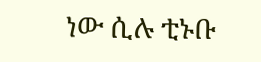ነው ሲሉ ቲኑቡ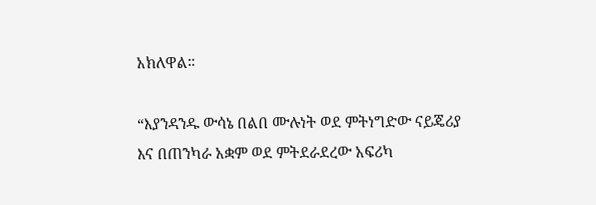አክለዋል።

“እያንዳንዱ ውሳኔ በልበ ሙሉነት ወደ ምትነግድው ናይጄሪያ እና በጠንካራ አቋም ወደ ምትደራደረው አፍሪካ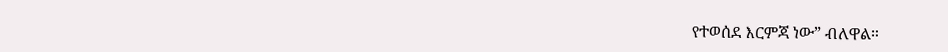የተወሰደ እርምጃ ነው” ብለዋል።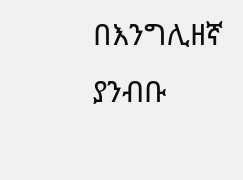በእንግሊዘኛ ያንብቡ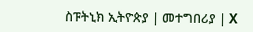ስፑትኒክ ኢትዮጵያ | መተግበሪያ | X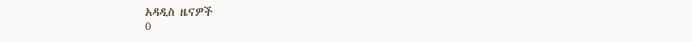አዳዲስ ዜናዎች
0